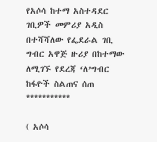የአሶሳ ከተማ አስተዳደር ገቢዎች መምሪያ አዲስ በተሻሻለው የፌደራል ገቢ ግብር አዋጅ ዙሪያ በከተማው ለሚገኙ የደረጃ ‘ለ’ግብር ከፋዮች ስልጠና ሰጠ ***********

( አሶሳ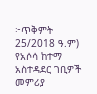፦ጥቅምት 25/2018 ዓ.ም) የአሶሳ ከተማ አስተዳደር ገቢዎች መምሪያ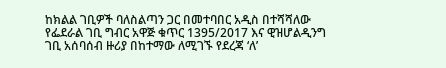ከክልል ገቢዎች ባለስልጣን ጋር በመተባበር አዲስ በተሻሻለው የፌደራል ገቢ ግብር አዋጅ ቁጥር 1395/2017 እና ዊዝሆልዲንግ ገቢ አሰባሰብ ዙሪያ በከተማው ለሚገኙ የደረጃ ‘ለ’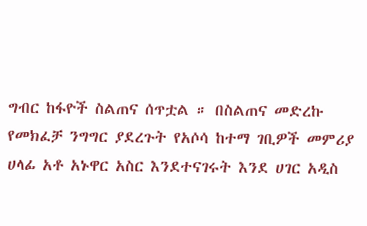ግብር ከፋዮች ስልጠና ሰጥቷል ። በስልጠና መድረኩ የመክፈቻ ንግግር ያደረጉት የአሶሳ ከተማ ገቢዎች መምሪያ ሀላፊ አቶ አኑዋር አስር እንደተናገሩት እንደ ሀገር አዲስ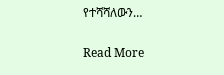የተሻሻለውን…

Read More